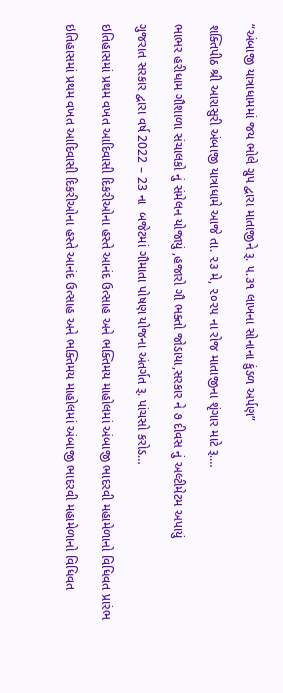“અંબાજી યાત્રાધામમાં જય ભોલે ગ્રુપ દ્વારા માતાજીને રૂ. ૫.૩૧ લાખના સોનાના કુંડળ અર્પણ”

શક્તિપીઠ શ્રી આરાસુરી અંબાજી યાત્રાધામે આજે તા. ૨૩ મે, ૨૦૨૫ ના રોજ માતાજીના શૃંગાર માટે રૂ.…

ભાભર હરીધામ ગૌશાળા સંચાલકો નું સંમેલન યોજાયું ,હજારો ગૌ ભક્તો જોડાયા,સરકાર ને ૭ દીવસ નું અલ્ટીમેટમ અપાયું

ગુજરાત સરકાર દ્વારા વર્ષ 2022 – 23 ના  બજેટમાં ગૌમાતા પોષણ યોજના અંતર્ગત રૂ. પાંચસો કરોડ…

ઇતિહાસમાં પ્રથમ વખત આદિવાસી દિકરીઓના હસ્તે આનંદ ઉત્સાહ અને ભક્તિમય માહોલમાં અંબાજી ભાદરવી મહામેળાનો વિધિવત પ્રારંભ

ઇતિહાસમાં પ્રથમ વખત આદિવાસી દિકરીઓના હસ્તે આનંદ ઉત્સાહ અને ભક્તિમય માહોલમાં અંબાજી ભાદરવી મહામેળાનો વિધિવત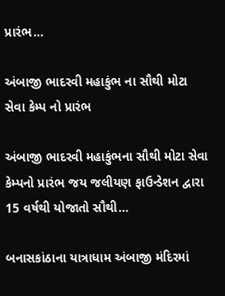પ્રારંભ…

અંબાજી ભાદરવી મહાકુંભ ના સૌથી મોટા સેવા કેમ્પ નો પ્રારંભ

અંબાજી ભાદરવી મહાકુંભના સૌથી મોટા સેવા કેમ્પનો પ્રારંભ જય જલીયણ ફાઉન્ડેશન દ્વારા 15 વર્ષથી યોજાતો સૌથી…

બનાસકાંઠાના યાત્રાધામ અંબાજી મંદિરમાં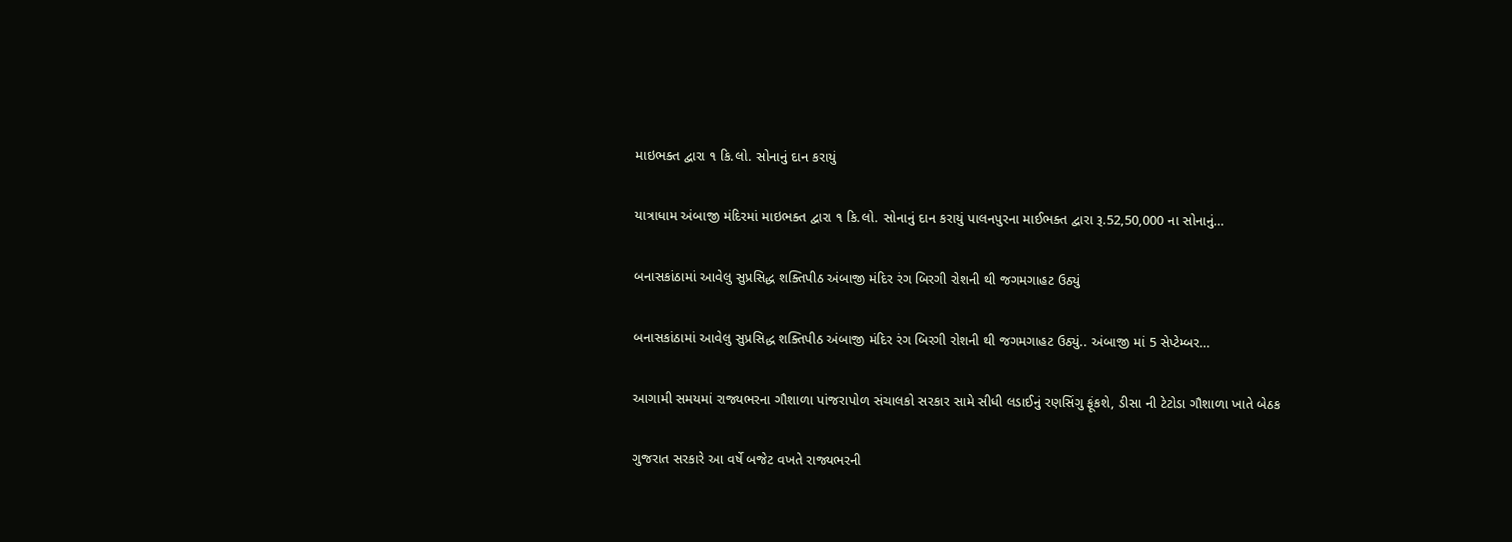માઇભક્ત દ્વારા ૧ કિ.લો. સોનાનું દાન કરાયું

યાત્રાધામ અંબાજી મંદિરમાં માઇભક્ત દ્વારા ૧ કિ.લો. સોનાનું દાન કરાયું પાલનપુરના માઈભક્ત દ્વારા રૂ.52,50,000 ના સોનાનું…

બનાસકાંઠામાં આવેલુ સુપ્રસિદ્ધ શક્તિપીઠ અંબાજી મંદિર રંગ બિરગી રોશની થી જગમગાહટ ઉઠ્યું

બનાસકાંઠામાં આવેલુ સુપ્રસિદ્ધ શક્તિપીઠ અંબાજી મંદિર રંગ બિરગી રોશની થી જગમગાહટ ઉઠ્યું.. અંબાજી માં 5 સેપ્ટેમ્બર…

આગામી સમયમાં રાજ્યભરના ગૌશાળા પાંજરાપોળ સંચાલકો સરકાર સામે સીધી લડાઈનું રણસિંગુ ફૂંકશે, ડીસા ની ટેટોડા ગૌશાળા ખાતે બેઠક

ગુજરાત સરકારે આ વર્ષે બજેટ વખતે રાજ્યભરની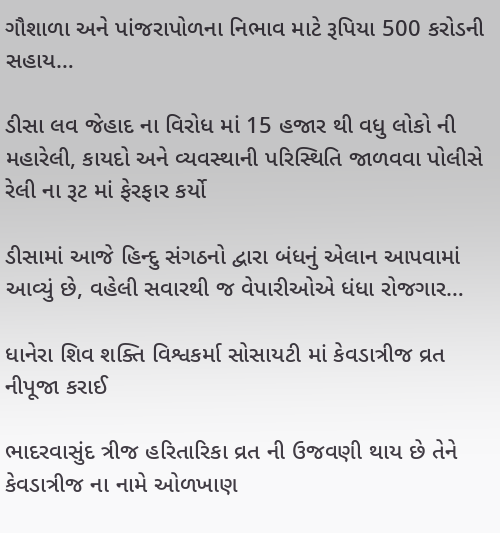ગૌશાળા અને પાંજરાપોળના નિભાવ માટે રૂપિયા 500 કરોડની સહાય…

ડીસા લવ જેહાદ ના વિરોધ માં 15 હજાર થી વધુ લોકો ની મહારેલી, કાયદો અને વ્યવસ્થાની પરિસ્થિતિ જાળવવા પોલીસે રેલી ના રૂટ માં ફેરફાર કર્યો

ડીસામાં આજે હિન્દુ સંગઠનો દ્વારા બંધનું એલાન આપવામાં આવ્યું છે, વહેલી સવારથી જ વેપારીઓએ ધંધા રોજગાર…

ધાનેરા શિવ શક્તિ વિશ્વકર્મા સોસાયટી માં કેવડાત્રીજ વ્રત નીપૂજા કરાઈ

ભાદરવાસુંદ ત્રીજ હરિતારિકા વ્રત ની ઉજવણી થાય છે તેને કેવડાત્રીજ ના નામે ઓળખાણ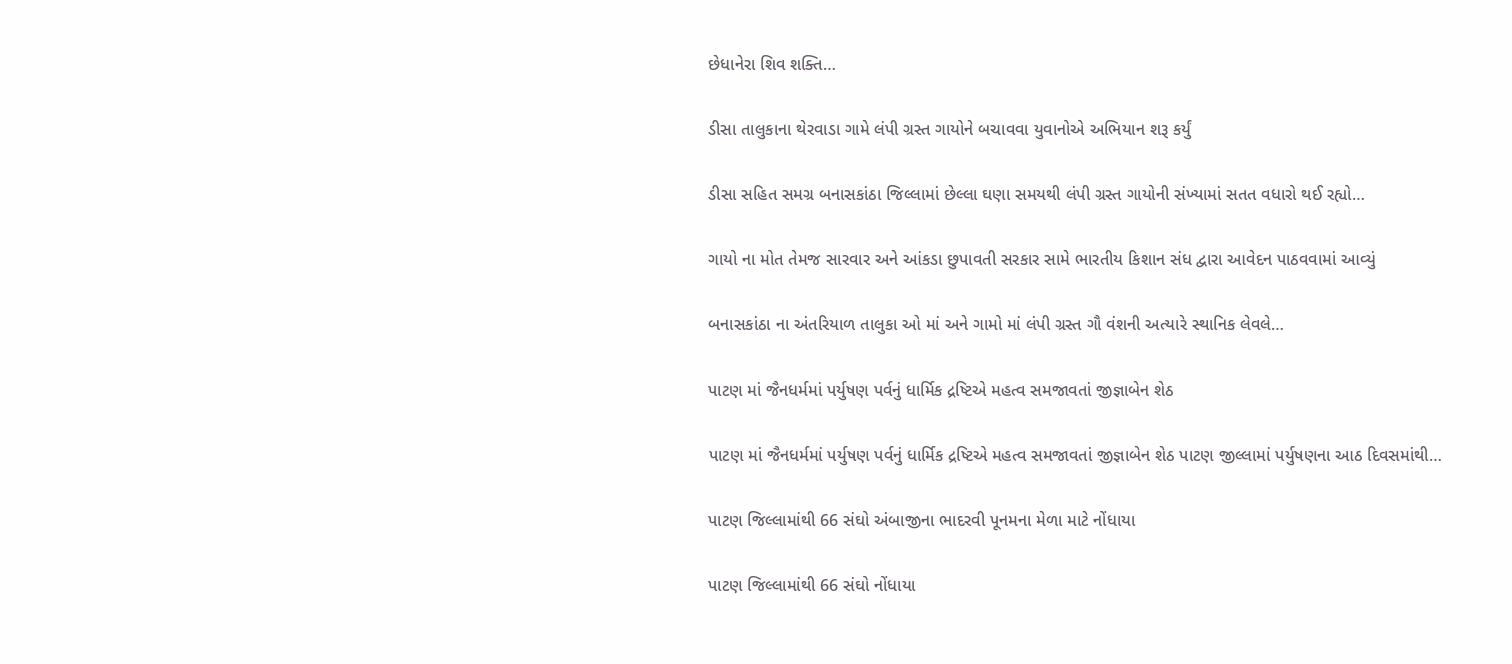છેધાનેરા શિવ શક્તિ…

ડીસા તાલુકાના થેરવાડા ગામે લંપી ગ્રસ્ત ગાયોને બચાવવા યુવાનોએ અભિયાન શરૂ કર્યું

ડીસા સહિત સમગ્ર બનાસકાંઠા જિલ્લામાં છેલ્લા ઘણા સમયથી લંપી ગ્રસ્ત ગાયોની સંખ્યામાં સતત વધારો થઈ રહ્યો…

ગાયો ના મોત તેમજ સારવાર અને આંકડા છુપાવતી સરકાર સામે ભારતીય કિશાન સંધ દ્વારા આવેદન પાઠવવામાં આવ્યું

બનાસકાંઠા ના અંતરિયાળ તાલુકા ઓ માં અને ગામો માં લંપી ગ્રસ્ત ગૌ વંશની અત્યારે સ્થાનિક લેવલે…

પાટણ માં જૈનધર્મમાં પર્યુષણ પર્વનું ધાર્મિક દ્રષ્ટિએ મહત્વ સમજાવતાં જીજ્ઞાબેન શેઠ

પાટણ માં જૈનધર્મમાં પર્યુષણ પર્વનું ધાર્મિક દ્રષ્ટિએ મહત્વ સમજાવતાં જીજ્ઞાબેન શેઠ પાટણ જીલ્લામાં પર્યુષણના આઠ દિવસમાંથી…

પાટણ જિલ્લામાંથી 66 સંઘો અંબાજીના ભાદરવી પૂનમના મેળા માટે નોંધાયા

પાટણ જિલ્લામાંથી 66 સંઘો નોંધાયા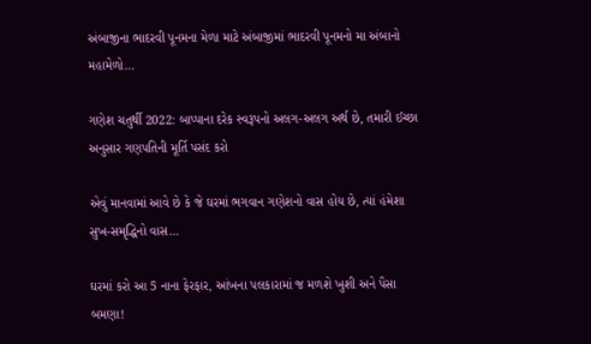અંબાજીના ભાદરવી પૂનમના મેળા માટે અંબાજીમાં ભાદરવી પૂનમનો મા અંબાનો મહામેળો…

ગણેશ ચતુર્થી 2022: બાપ્પાના દરેક સ્વરૂપનો અલગ-અલગ અર્થ છે, તમારી ઈચ્છા અનુસાર ગણપતિની મૂર્તિ પસંદ કરો

એવું માનવામાં આવે છે કે જે ઘરમાં ભગવાન ગણેશનો વાસ હોય છે, ત્યાં હંમેશા સુખ-સમૃદ્ધિનો વાસ…

ઘરમાં કરો આ 5 નાના ફેરફાર, આંખના પલકારામાં જ મળશે ખુશી અને પૈસા બમણા!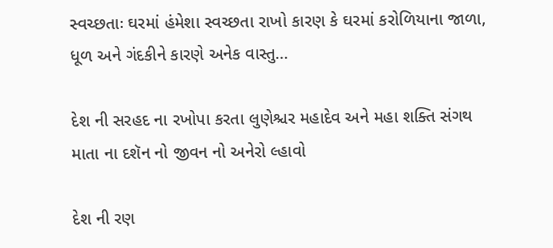સ્વચ્છતાઃ ઘરમાં હંમેશા સ્વચ્છતા રાખો કારણ કે ઘરમાં કરોળિયાના જાળા, ધૂળ અને ગંદકીને કારણે અનેક વાસ્તુ…

દેશ ની સરહદ ના રખોપા કરતા લુણેશ્ચર મહાદેવ અને મહા શક્તિ સંગથ માતા ના દશૅન નો જીવન નો અનેરો લ્હાવો

દેશ ની રણ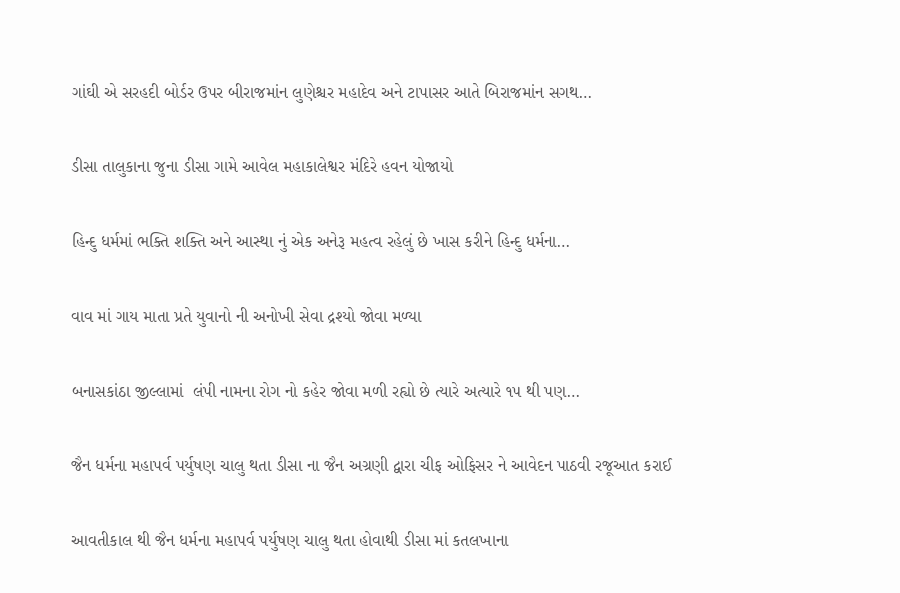ગાંઘી એ સરહદી બોર્ડર ઉપર બીરાજમાંન લુણેશ્ચર મહાદેવ અને ટાપાસર આતે બિરાજમાંન સગથ…

ડીસા તાલુકાના જુના ડીસા ગામે આવેલ મહાકાલેશ્વર મંદિરે હવન યોજાયો

હિન્દુ ધર્મમાં ભક્તિ શક્તિ અને આસ્થા નું એક અનેરૂ મહત્વ રહેલું છે ખાસ કરીને હિન્દુ ધર્મના…

વાવ માં ગાય માતા પ્રતે યુવાનો ની અનોખી સેવા દ્રશ્યો જોવા મળ્યા

બનાસકાંઠા જીલ્લામાં  લંપી નામના રોગ નો કહેર જોવા મળી રહ્યો છે ત્યારે અત્યારે ૧૫ થી પણ…

જૈન ધર્મના મહાપર્વ પર્યુષણ ચાલુ થતા ડીસા ના જૈન અગ્રણી દ્વારા ચીફ ઓફિસર ને આવેદન પાઠવી રજૂઆત કરાઈ

આવતીકાલ થી જૈન ધર્મના મહાપર્વ પર્યુષણ ચાલુ થતા હોવાથી ડીસા માં કતલખાના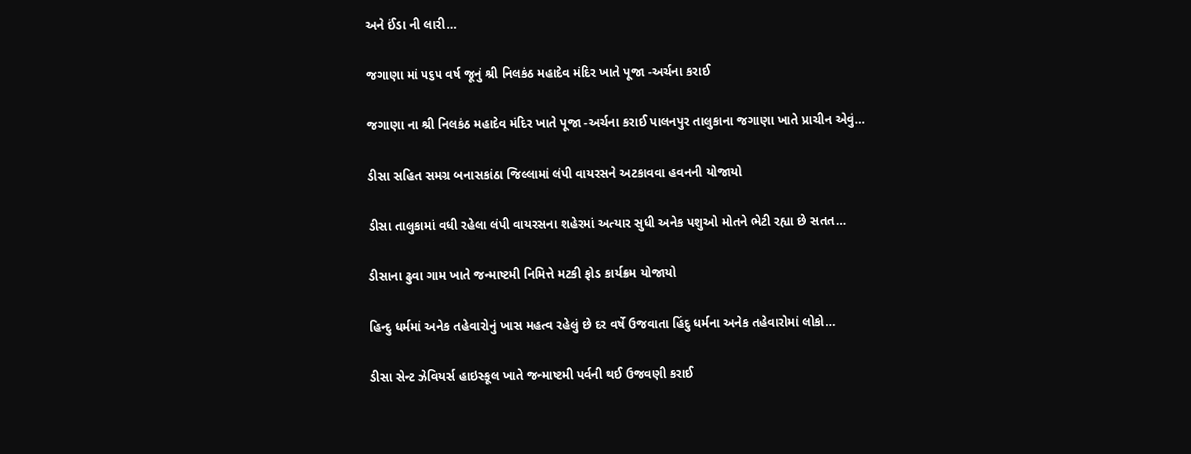અને ઈંડા ની લારી…

જગાણા માં ૫૬૫ વર્ષ જૂનું શ્રી નિલકંઠ મહાદેવ મંદિર ખાતે પૂજા -અર્ચના કરાઈ

જગાણા ના શ્રી નિલકંઠ મહાદેવ મંદિર ખાતે પૂજા -અર્ચના કરાઈ પાલનપુર તાલુકાના જગાણા ખાતે પ્રાચીન એવું…

ડીસા સહિત સમગ્ર બનાસકાંઠા જિલ્લામાં લંપી વાયરસને અટકાવવા હવનની યોજાયો

ડીસા તાલુકામાં વધી રહેલા લંપી વાયરસના શહેરમાં અત્યાર સુધી અનેક પશુઓ મોતને ભેટી રહ્યા છે સતત…

ડીસાના ઢુવા ગામ ખાતે જન્માષ્ટમી નિમિત્તે મટકી ફોડ કાર્યક્રમ યોજાયો

હિન્દુ ધર્મમાં અનેક તહેવારોનું ખાસ મહત્વ રહેલું છે દર વર્ષે ઉજવાતા હિંદુ ધર્મના અનેક તહેવારોમાં લોકો…

ડીસા સેન્ટ ઝેવિયર્સ હાઇસ્કૂલ ખાતે જન્માષ્ટમી પર્વની થઈ ઉજવણી કરાઈ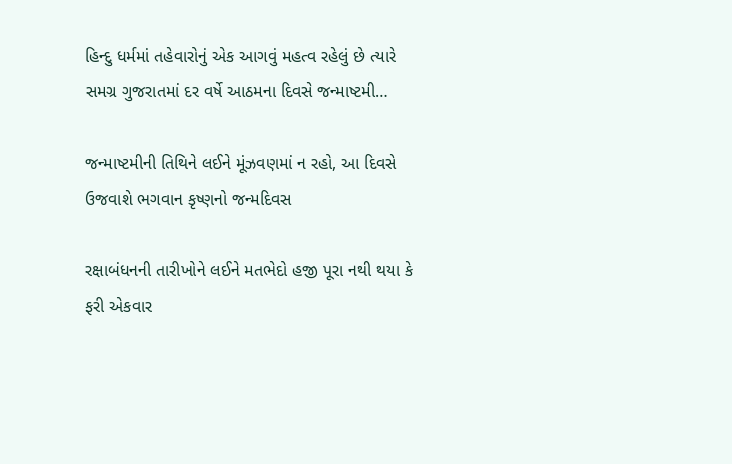હિન્દુ ધર્મમાં તહેવારોનું એક આગવું મહત્વ રહેલું છે ત્યારે સમગ્ર ગુજરાતમાં દર વર્ષે આઠમના દિવસે જન્માષ્ટમી…

જન્માષ્ટમીની તિથિને લઈને મૂંઝવણમાં ન રહો, આ દિવસે ઉજવાશે ભગવાન કૃષ્ણનો જન્મદિવસ

રક્ષાબંધનની તારીખોને લઈને મતભેદો હજી પૂરા નથી થયા કે ફરી એકવાર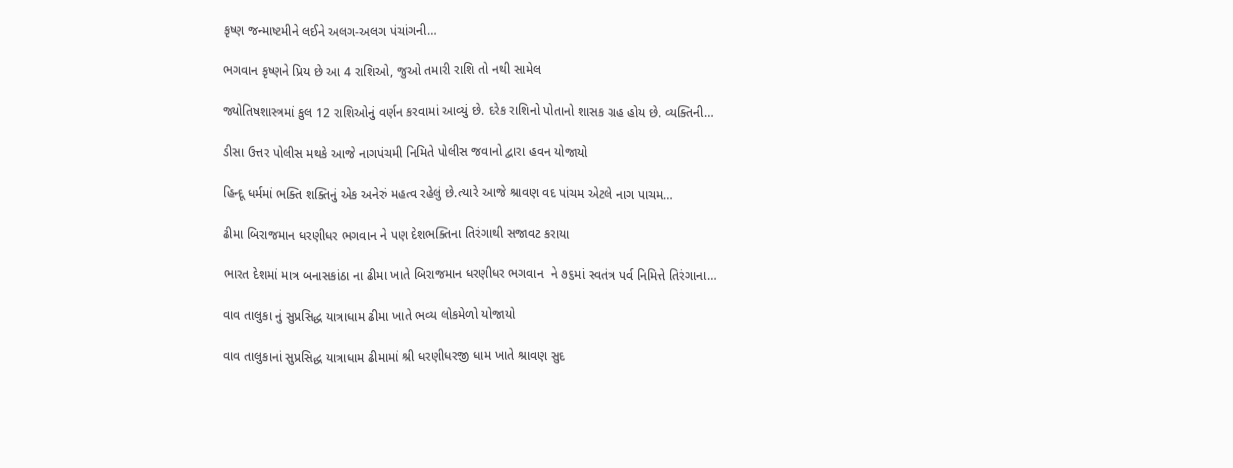કૃષ્ણ જન્માષ્ટમીને લઈને અલગ-અલગ પંચાંગની…

ભગવાન કૃષ્ણને પ્રિય છે આ 4 રાશિઓ, જુઓ તમારી રાશિ તો નથી સામેલ

જ્યોતિષશાસ્ત્રમાં કુલ 12 રાશિઓનું વર્ણન કરવામાં આવ્યું છે. દરેક રાશિનો પોતાનો શાસક ગ્રહ હોય છે. વ્યક્તિની…

ડીસા ઉત્તર પોલીસ મથકે આજે નાગપંચમી નિમિતે પોલીસ જવાનો દ્વારા હવન યોજાયો

હિન્દૂ ધર્મમાં ભક્તિ શક્તિનું એક અનેરું મહત્વ રહેલું છે.ત્યારે આજે શ્રાવણ વદ પાંચમ એટલે નાગ પાચમ…

ઢીમા બિરાજમાન ધરણીધર ભગવાન ને પણ દેશભક્તિના તિરંગાથી સજાવટ કરાયા

ભારત દેશમાં માત્ર બનાસકાંઠા ના ઢીમા ખાતે બિરાજમાન ધરણીધર ભગવાન  ને ૭૬માં સ્વતંત્ર પર્વ નિમિત્તે તિરંગાના…

વાવ તાલુકા નું સુપ્રસિદ્ધ યાત્રાધામ ઢીમા ખાતે ભવ્ય લોકમેળો યોજાયો

વાવ તાલુકાનાં સુપ્રસિદ્ધ યાત્રાધામ ઢીમામાં શ્રી ધરણીધરજી ધામ ખાતે શ્રાવણ સુદ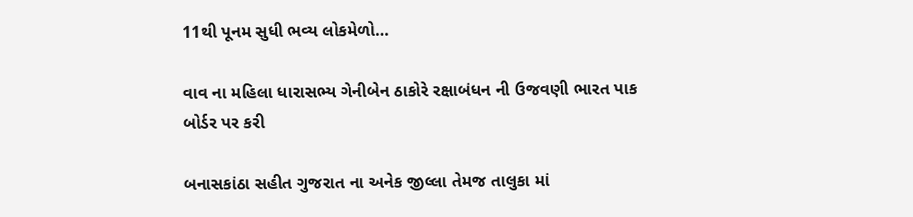11થી પૂનમ સુધી ભવ્ય લોકમેળો…

વાવ ના મહિલા ધારાસભ્ય ગેનીબેન ઠાકોરે રક્ષાબંધન ની ઉજવણી ભારત પાક બોર્ડર પર કરી

બનાસકાંઠા સહીત ગુજરાત ના અનેક જીલ્લા તેમજ તાલુકા માં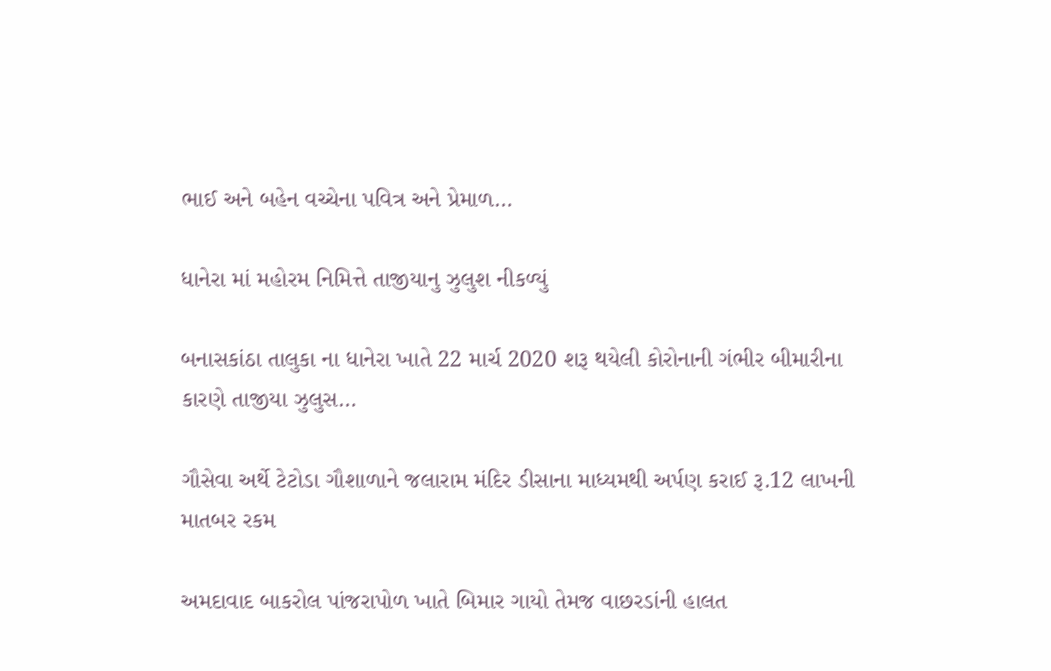ભાઈ અને બહેન વચ્ચેના પવિત્ર અને પ્રેમાળ…

ધાનેરા માં મહોરમ નિમિત્તે તાજીયાનુ ઝુલુશ નીકળ્યું

બનાસકાંઠા તાલુકા ના ધાનેરા ખાતે 22 માર્ચ 2020 શરૂ થયેલી કોરોનાની ગંભીર બીમારીના કારણે તાજીયા ઝુલુસ…

ગૌસેવા અર્થે ટેટોડા ગૌશાળાને જલારામ મંદિર ડીસાના માધ્યમથી અર્પણ કરાઈ રૂ.12 લાખની માતબર રકમ

અમદાવાદ બાકરોલ પાંજરાપોળ ખાતે બિમાર ગાયો તેમજ વાછરડાંની હાલત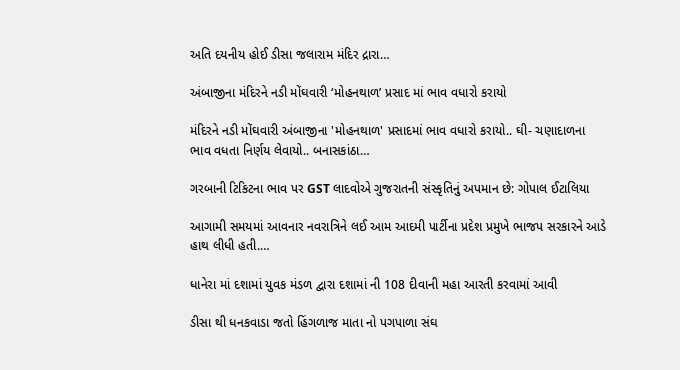અતિ દયનીય હોઈ ડીસા જલારામ મંદિર દ્રારા…

અંબાજીના મંદિરને નડી મોંઘવારી ‘મોહનથાળ’ પ્રસાદ માં ભાવ વધારો કરાયો

મંદિરને નડી મોંઘવારી અંબાજીના 'મોહનથાળ' પ્રસાદમાં ભાવ વધારો કરાયો.. ઘી- ચણાદાળના ભાવ વધતા નિર્ણય લેવાયો.. બનાસકાંઠા…

ગરબાની ટિકિટના ભાવ પર GST લાદવોએ ગુજરાતની સંસ્કૃતિનું અપમાન છે: ગોપાલ ઈટાલિયા

આગામી સમયમાં આવનાર નવરાત્રિને લઈ આમ આદમી પાર્ટીના પ્રદેશ પ્રમુખે ભાજપ સરકારને આડે હાથ લીધી હતી.…

ધાનેરા માં દશામાં યુવક મંડળ દ્વારા દશામાં ની 108 દીવાની મહા આરતી કરવામાં આવી

ડીસા થી ધનકવાડા જતો હિંગળાજ માતા નો પગપાળા સંઘ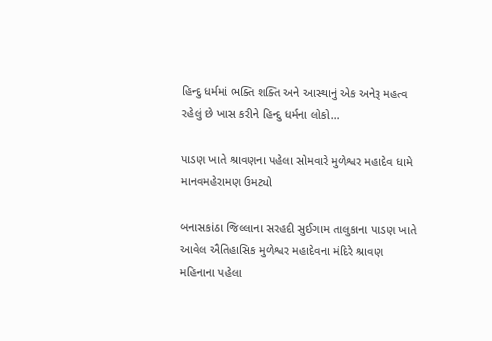હિન્દુ ધર્મમાં ભક્તિ શક્તિ અને આસ્થાનું એક અનેરૂ મહત્વ રહેલું છે ખાસ કરીને હિન્દુ ધર્મના લોકો…

પાડણ ખાતે શ્રાવણના પહેલા સોમવારે મુળેશ્વર મહાદેવ ધામે માનવમહેરામણ ઉમટ્યો

બનાસકાંઠા જિલ્લાના સરહદી સુઈગામ તાલુકાના પાડણ ખાતે આવેલ ઐતિહાસિક મુળેશ્વર મહાદેવ‌ના મંદિરે શ્રાવણ મહિનાના પહેલા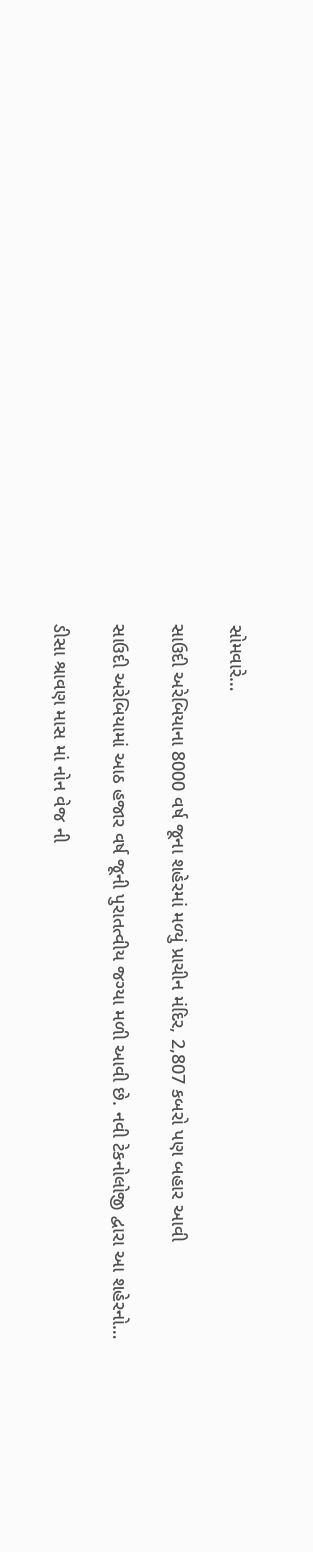સોમવારે…

સાઉદી અરેબિયાના 8000 વર્ષ જૂના શહેરમાં મળ્યું પ્રાચીન મંદિર, 2,807 કબરો પણ બહાર આવી

સાઉદી અરેબિયામાં આઠ હજાર વર્ષ જૂની પુરાતત્વીય જગ્યા મળી આવી છે. નવી ટેકનોલોજી દ્વારા આ શહેરનો…

ડીસા શ્રાવણ માસ માં નોન વેજ ની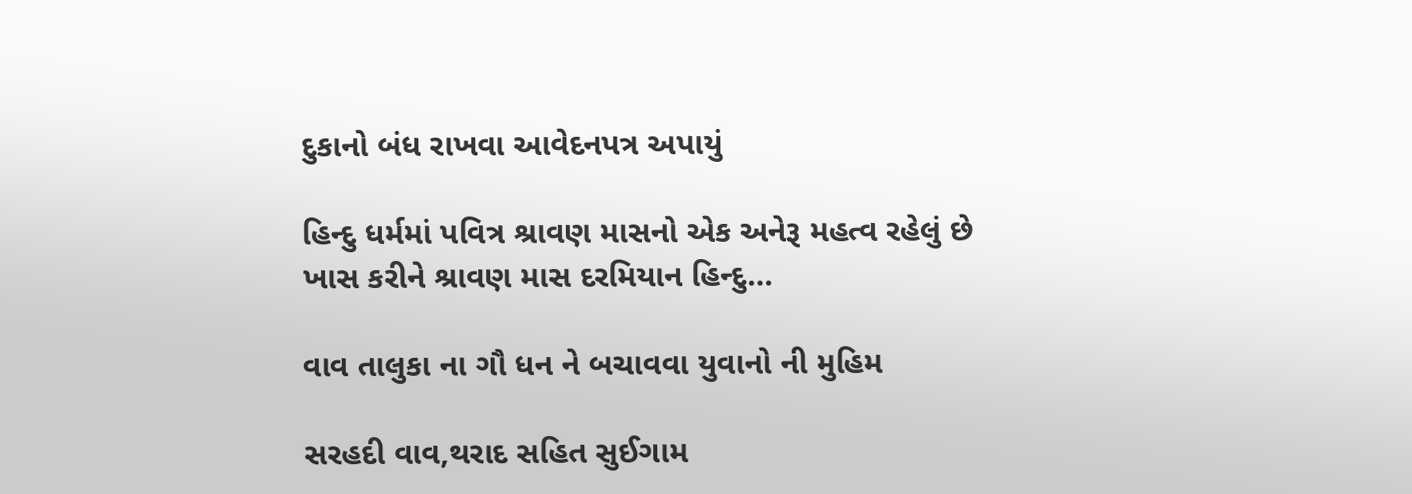દુકાનો બંધ રાખવા આવેદનપત્ર અપાયું

હિન્દુ ધર્મમાં પવિત્ર શ્રાવણ માસનો એક અનેરૂ મહત્વ રહેલું છે ખાસ કરીને શ્રાવણ માસ દરમિયાન હિન્દુ…

વાવ તાલુકા ના ગૌ ધન ને બચાવવા યુવાનો ની મુહિમ

સરહદી વાવ,થરાદ સહિત સુઈગામ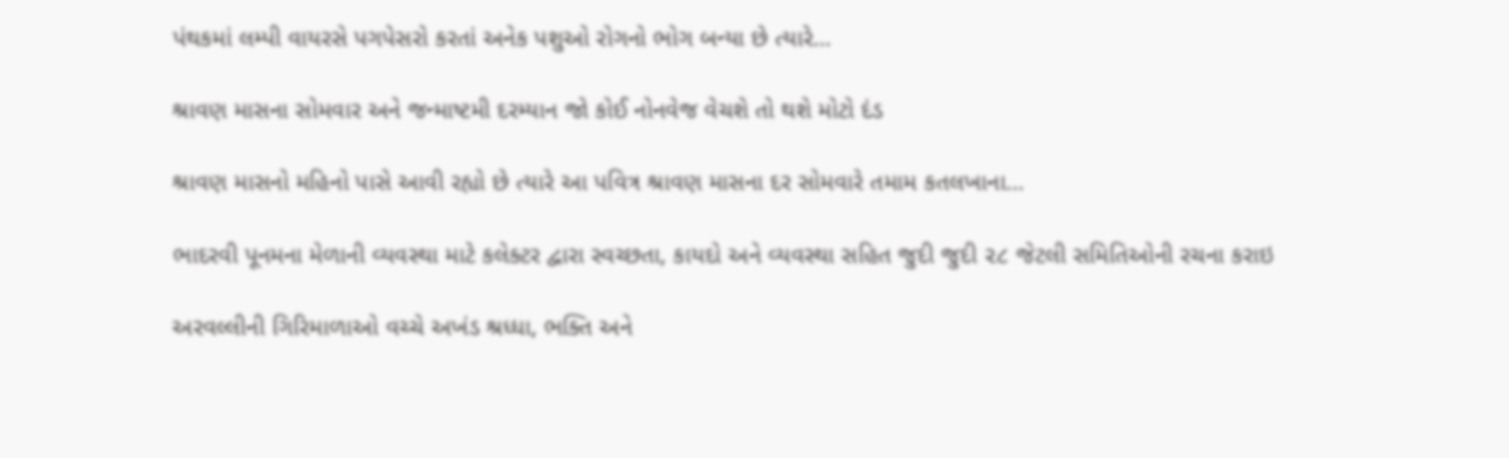પંથકમાં લમ્પી વાયરસે પગપેસરો કરતાં અનેક પશુઓ રોગનો ભોગ બન્યા છે ત્યારે…

શ્રાવણ માસના સોમવાર અને જન્માષ્ટમી દરમ્યાન જો કોઈ નોનવેજ વેચશે તો થશે મોટો દંડ

શ્રાવણ માસનો મહિનો પાસે આવી રહ્યો છે ત્યારે આ પવિત્ર શ્રાવણ માસના દર સોમવારે તમામ કતલખાના…

ભાદરવી પૂનમના મેળાની વ્યવસ્થા માટે કલેક્ટર દ્વારા સ્વચ્છતા, કાયદો અને વ્યવસ્થા સહિત જુદી જુદી ૨૮ જેટલી સમિતિઓની રચના કરાઇ

અરવલ્લીની ગિરિમાળાઓ વચ્ચે અખંડ શ્રધ્ધા, ભક્તિ અને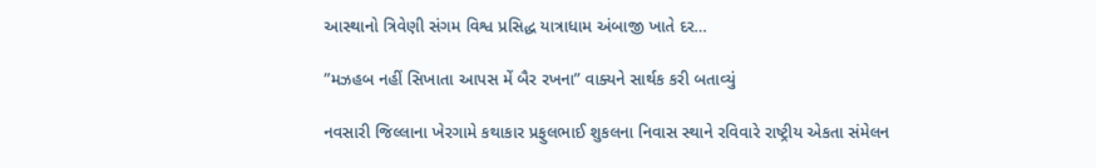આસ્થાનો ત્રિવેણી સંગમ વિશ્વ પ્રસિદ્ધ યાત્રાધામ અંબાજી ખાતે દર…

”મઝહબ નહીં સિખાતા આપસ મેં બૈર રખના” વાક્યને સાર્થક કરી બતાવ્યું

નવસારી જિલ્લાના ખેરગામે કથાકાર પ્રફુલભાઈ શુકલના નિવાસ સ્થાને રવિવારે રાષ્ટ્રીય એકતા સંમેલન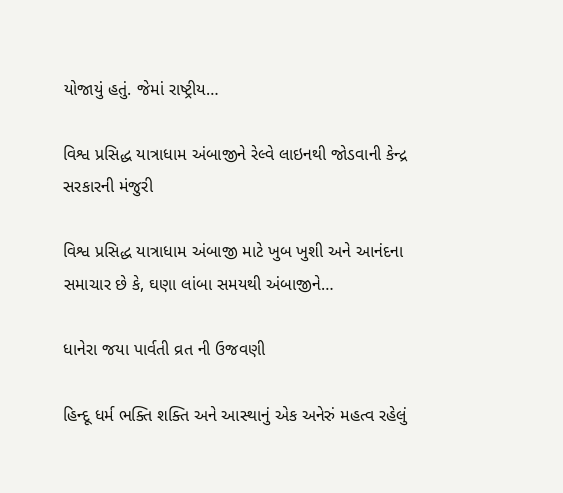યોજાયું હતું. જેમાં રાષ્ટ્રીય…

વિશ્વ પ્રસિદ્ધ યાત્રાધામ અંબાજીને રેલ્વે લાઇનથી જોડવાની કેન્દ્ર સરકારની મંજુરી

વિશ્વ પ્રસિદ્ધ યાત્રાધામ અંબાજી માટે ખુબ ખુશી અને આનંદના સમાચાર છે કે, ઘણા લાંબા સમયથી અંબાજીને…

ધાનેરા જયા પાર્વતી વ્રત ની ઉજવણી

હિન્દૂ ધર્મ ભક્તિ શક્તિ અને આસ્થાનું એક અનેરું મહત્વ રહેલું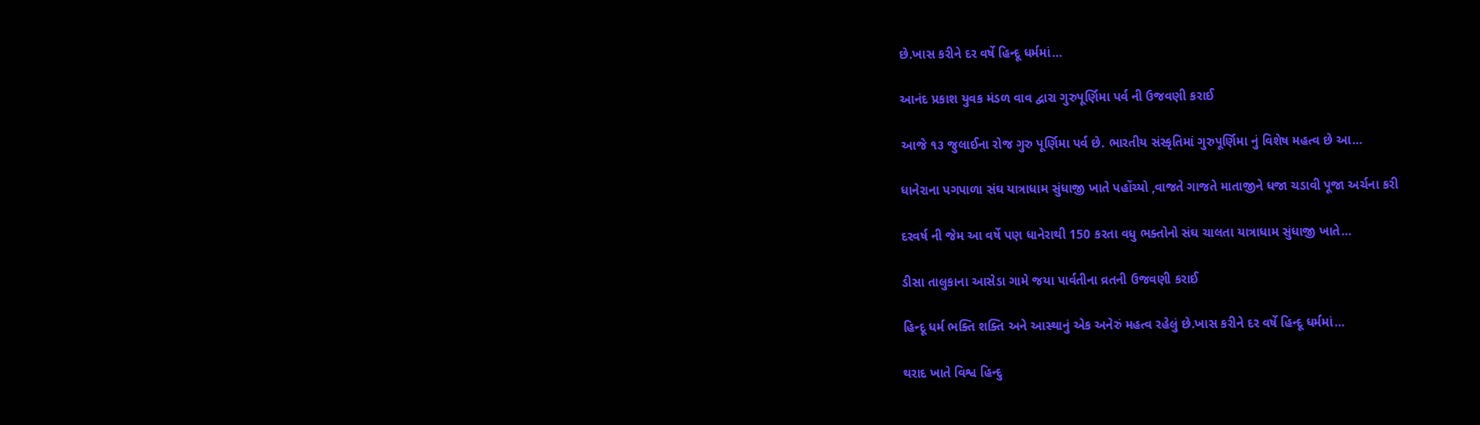છે.ખાસ કરીને દર વર્ષે હિન્દૂ ધર્મમાં…

આનંદ પ્રકાશ યુવક મંડળ વાવ દ્વારા ગુરુપૂર્ણિમા પર્વ ની ઉજવણી કરાઈ

આજે ૧૩ જુલાઈના રોજ ગુરુ પૂર્ણિમા પર્વ છે. ભારતીય સંસ્કૃતિમાં ગુરુપૂર્ણિમા નું વિશેષ મહત્વ છે આ…

ધાનેરાના પગપાળા સંઘ યાત્રાધામ સુંધાજી ખાતે પહોંચ્યો ,વાજતે ગાજતે માતાજીને ધજા ચડાવી પૂજા અર્ચના કરી

દરવર્ષ ની જેમ આ વર્ષે પણ ધાનેરાથી 150 કરતા વધુ ભક્તોનો સંઘ ચાલતા યાત્રાધામ સુંધાજી ખાતે…

ડીસા તાલુકાના આસેડા ગામે જયા પાર્વતીના વ્રતની ઉજવણી કરાઈ

હિન્દૂ ધર્મ ભક્તિ શક્તિ અને આસ્થાનું એક અનેરું મહત્વ રહેલું છે.ખાસ કરીને દર વર્ષે હિન્દૂ ધર્મમાં…

થરાદ ખાતે વિશ્વ હિન્દુ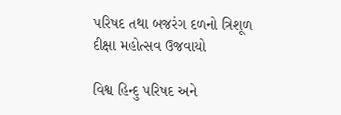પરિષદ તથા બજરંગ દળનો ત્રિશૂળ દીક્ષા મહોત્સવ ઉજવાયો

વિશ્વ હિન્દુ પરિષદ અને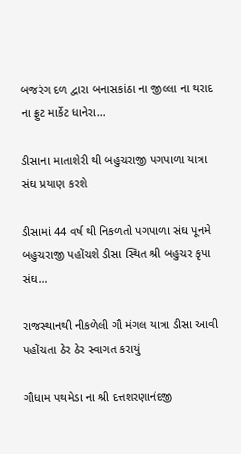બજરંગ દળ દ્વારા બનાસકાંઠા ના જીલ્લા ના થરાદ ના ફ્રુટ માર્કેટ ધાનેરા…

ડીસાના માતાશેરી થી બહુચરાજી પગપાળા યાત્રા સંઘ પ્રયાણ કરશે

ડીસામાં 44 વર્ષ થી નિકળતો પગપાળા સંઘ પૂનમે બહુચરાજી પહોંચશે ડીસા સ્થિત શ્રી બહુચર કૃપા સંઘ…

રાજસ્થાનથી નીકળેલી ગૌ મંગલ યાત્રા ડીસા આવી પહોંચતા ઠેર ઠેર સ્વાગત કરાયું

ગૌધામ પથમેડા ના શ્રી દત્તશરણાનંદજી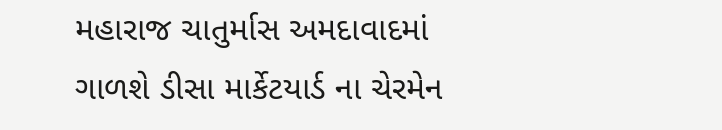મહારાજ ચાતુર્માસ અમદાવાદમાં ગાળશે ડીસા માર્કેટયાર્ડ ના ચેરમેન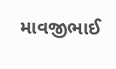માવજીભાઈ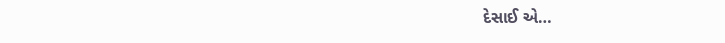દેસાઈ એ…